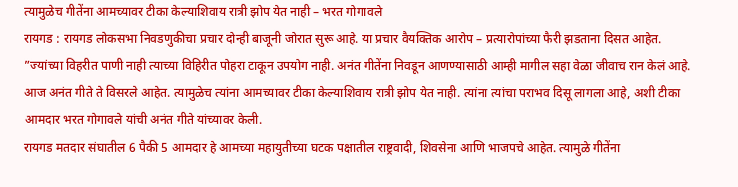त्यामुळेच गीतेंना आमच्यावर टीका केल्याशिवाय रात्री झोप येत नाही – भरत गोगावले
रायगड : रायगड लोकसभा निवडणुकीचा प्रचार दोन्ही बाजूनी जोरात सुरू आहे. या प्रचार वैयक्तिक आरोप – प्रत्यारोपांच्या फैरी झडताना दिसत आहेत. ”ज्यांच्या विहरीत पाणी नाही त्याच्या विहिरीत पोहरा टाकून उपयोग नाही. अनंत गीतेंना निवडून आणण्यासाठी आम्ही मागील सहा वेळा जीवाच रान केलं आहे. आज अनंत गीते ते विसरले आहेत. त्यामुळेच त्यांना आमच्यावर टीका केल्याशिवाय रात्री झोप येत नाही. त्यांना त्यांचा पराभव दिसू लागला आहे, अशी टीका आमदार भरत गोगावले यांची अनंत गीते यांच्यावर केली.
रायगड मतदार संघातील 6 पैकी 5 आमदार हे आमच्या महायुतीच्या घटक पक्षातील राष्ट्रवादी, शिवसेना आणि भाजपचे आहेत. त्यामुळे गीतेंना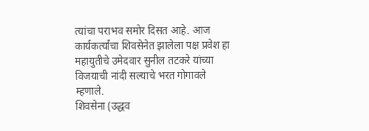त्यांचा पराभव समोर दिसत आहे. आज कार्यकर्त्यांचा शिवसेनेत झालेला पक्ष प्रवेश हा महायुतीचे उमेदवार सुनील तटकरे यांच्या विजयाची नांदी सल्याचे भरत गोगावले म्हणाले.
शिवसेना (उद्धव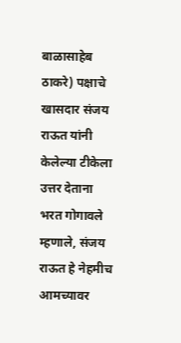बाळासाहेब ठाकरे) पक्षाचे खासदार संजय राऊत यांनी केलेल्या टीकेला उत्तर देताना भरत गोगावले म्हणाले, संजय राऊत हे नेहमीच आमच्यावर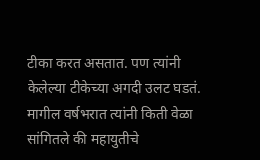टीका करत असतात. पण त्यांनी केलेल्या टीकेच्या अगदी उलट घडतं. मागील वर्षभरात त्यांनी किती वेळा सांगितले की महायुतीचे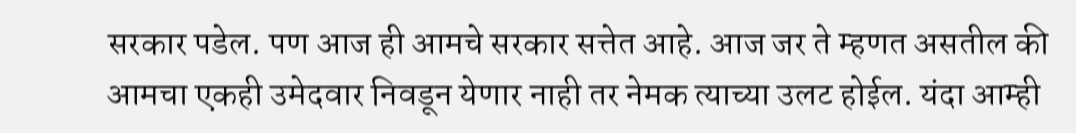सरकार पडेल. पण आज ही आमचे सरकार सत्तेत आहे. आज जर ते म्हणत असतील की आमचा एकही उमेदवार निवडून येणार नाही तर नेमक त्याच्या उलट होईल. यंदा आम्ही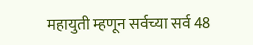महायुती म्हणून सर्वच्या सर्व 48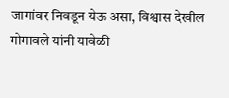जागांवर निवडून येऊ असा, विश्वास देखील गोगावले यांनी यावेळी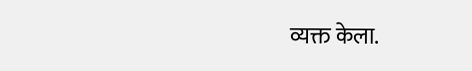व्यक्त केला.